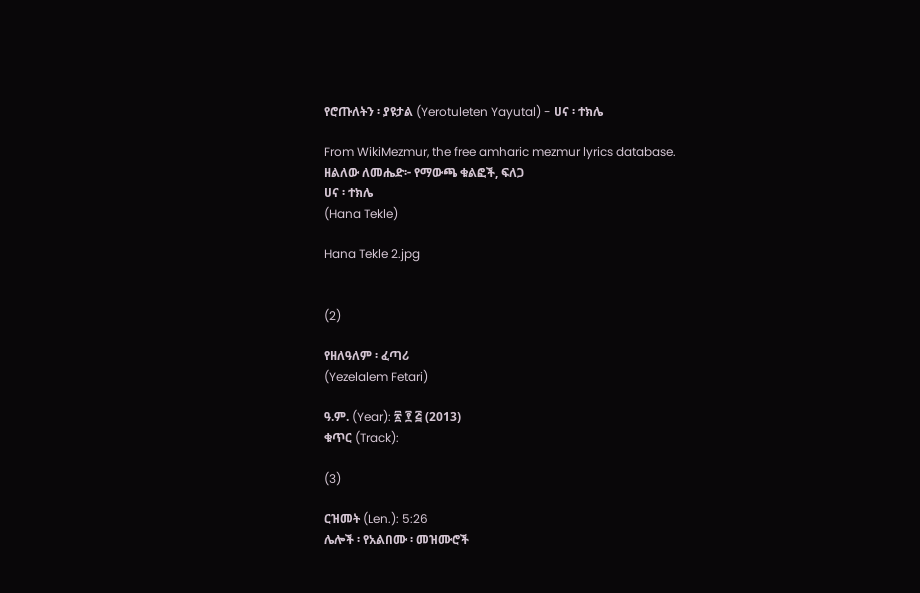የሮጡለትን ፡ ያዩታል (Yerotuleten Yayutal) - ሀና ፡ ተክሌ

From WikiMezmur, the free amharic mezmur lyrics database.
ዘልለው ለመሔድ፦ የማውጫ ቁልፎች, ፍለጋ
ሀና ፡ ተክሌ
(Hana Tekle)

Hana Tekle 2.jpg


(2)

የዘለዓለም ፡ ፈጣሪ
(Yezelalem Fetari)

ዓ.ም. (Year): ፳ ፻ ፭ (2013)
ቁጥር (Track):

(3)

ርዝመት (Len.): 5:26
ሌሎች ፡ የአልበሙ ፡ መዝሙሮች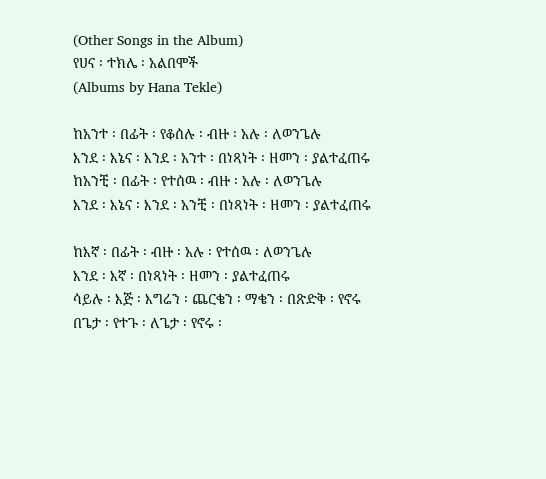(Other Songs in the Album)
የሀና ፡ ተክሌ ፡ አልበሞች
(Albums by Hana Tekle)

ከአንተ ፡ በፊት ፡ የቆሰሉ ፡ ብዙ ፡ አሉ ፡ ለወንጌሉ
እንደ ፡ እኔና ፡ እንደ ፡ አንተ ፡ በነጻነት ፡ ዘመን ፡ ያልተፈጠሩ
ከአንቺ ፡ በፊት ፡ የተሰዉ ፡ ብዙ ፡ አሉ ፡ ለወንጌሉ
እንደ ፡ እኔና ፡ እንደ ፡ አንቺ ፡ በነጻነት ፡ ዘመን ፡ ያልተፈጠሩ

ከእኛ ፡ በፊት ፡ ብዙ ፡ አሉ ፡ የተሰዉ ፡ ለወንጌሉ
እንደ ፡ እኛ ፡ በነጻነት ፡ ዘመን ፡ ያልተፈጠሩ
ሳይሉ ፡ እጅ ፡ እግሬን ፡ ጨርቄን ፡ ማቄን ፡ በጽድቅ ፡ የኖሩ
በጌታ ፡ የተጉ ፡ ለጌታ ፡ የኖሩ ፡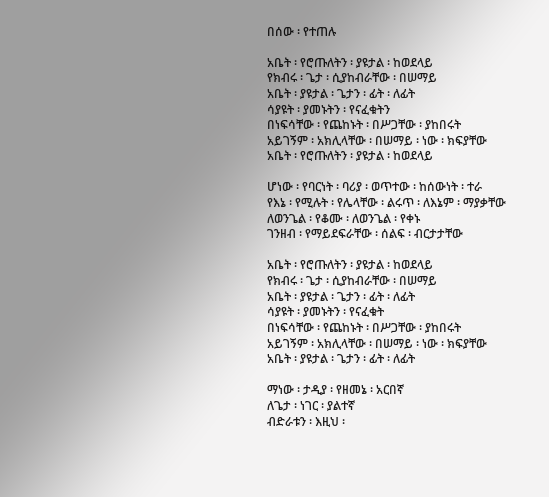በሰው ፡ የተጠሉ

አቤት ፡ የሮጡለትን ፡ ያዩታል ፡ ከወደላይ
የክብሩ ፡ ጌታ ፡ ሲያከብራቸው ፡ በሠማይ
አቤት ፡ ያዩታል ፡ ጌታን ፡ ፊት ፡ ለፊት
ሳያዩት ፡ ያመኑትን ፡ የናፈቁትን
በነፍሳቸው ፡ የጨከኑት ፡ በሥጋቸው ፡ ያከበሩት
አይገኝም ፡ አክሊላቸው ፡ በሠማይ ፡ ነው ፡ ክፍያቸው
አቤት ፡ የሮጡለትን ፡ ያዩታል ፡ ከወደላይ

ሆነው ፡ የባርነት ፡ ባሪያ ፡ ወጥተው ፡ ከሰውነት ፡ ተራ
የእኔ ፡ የሚሉት ፡ የሌላቸው ፡ ልሩጥ ፡ ለእኔም ፡ ማያቃቸው
ለወንጌል ፡ የቆሙ ፡ ለወንጌል ፡ የቀኑ
ገንዘብ ፡ የማይደፍራቸው ፡ ሰልፍ ፡ ብርታታቸው

አቤት ፡ የሮጡለትን ፡ ያዩታል ፡ ከወደላይ
የክብሩ ፡ ጌታ ፡ ሲያከብራቸው ፡ በሠማይ
አቤት ፡ ያዩታል ፡ ጌታን ፡ ፊት ፡ ለፊት
ሳያዩት ፡ ያመኑትን ፡ የናፈቁት
በነፍሳቸው ፡ የጨከኑት ፡ በሥጋቸው ፡ ያከበሩት
አይገኝም ፡ አክሊላቸው ፡ በሠማይ ፡ ነው ፡ ክፍያቸው
አቤት ፡ ያዩታል ፡ ጌታን ፡ ፊት ፡ ለፊት

ማነው ፡ ታዲያ ፡ የዘመኔ ፡ አርበኛ
ለጌታ ፡ ነገር ፡ ያልተኛ
ብድራቱን ፡ እዚህ ፡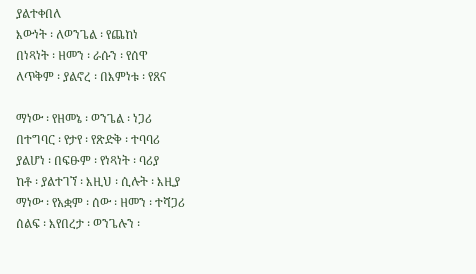ያልተቀበለ
እውነት ፡ ለወንጌል ፡ የጨከነ
በነጻነት ፡ ዘመን ፡ ራሱን ፡ የሰዋ
ለጥቅም ፡ ያልኖረ ፡ በእምነቱ ፡ የጸና

ማነው ፡ የዘመኔ ፡ ወንጌል ፡ ነጋሪ
በተግባር ፡ የታየ ፡ የጽድቅ ፡ ተባባሪ
ያልሆነ ፡ በፍፁም ፡ የነጻነት ፡ ባሪያ
ከቶ ፡ ያልተገኘ ፡ እዚህ ፡ ሲሉት ፡ እዚያ
ማነው ፡ የአቋም ፡ ሰው ፡ ዘመን ፡ ተሻጋሪ
ሰልፍ ፡ እየበረታ ፡ ወንጌሉን ፡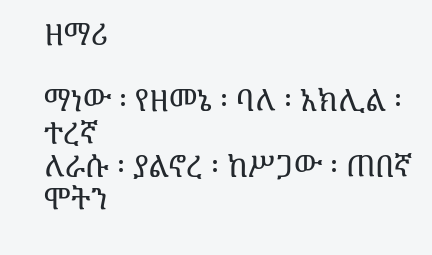ዘማሪ

ማነው ፡ የዘመኔ ፡ ባለ ፡ አክሊል ፡ ተረኛ
ለራሱ ፡ ያልኖረ ፡ ከሥጋው ፡ ጠበኛ
ሞትን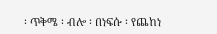፡ ጥቅሜ ፡ ብሎ ፡ በነፍሱ ፡ የጨከነ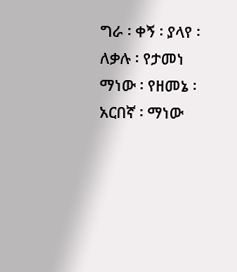ግራ ፡ ቀኝ ፡ ያላየ ፡ ለቃሉ ፡ የታመነ
ማነው ፡ የዘመኔ ፡ አርበኛ ፡ ማነው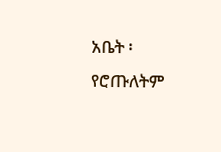አቤት ፡ የሮጡለትም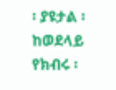፡ ያዩታል ፡ ከወደላይ
የክብሩ ፡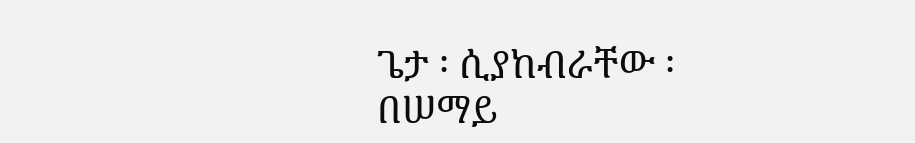ጌታ ፡ ሲያከብራቸው ፡ በሠማይ